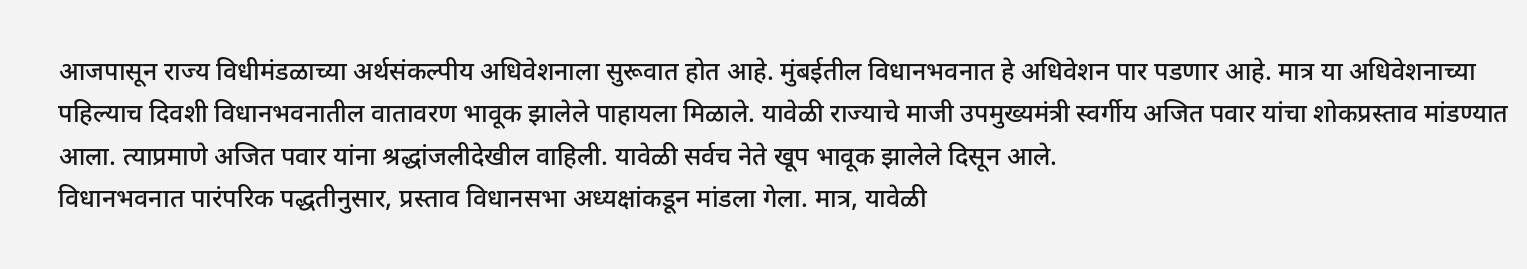आजपासून राज्य विधीमंडळाच्या अर्थसंकल्पीय अधिवेशनाला सुरूवात होत आहे. मुंबईतील विधानभवनात हे अधिवेशन पार पडणार आहे. मात्र या अधिवेशनाच्या पहिल्याच दिवशी विधानभवनातील वातावरण भावूक झालेले पाहायला मिळाले. यावेळी राज्याचे माजी उपमुख्यमंत्री स्वर्गीय अजित पवार यांचा शोकप्रस्ताव मांडण्यात आला. त्याप्रमाणे अजित पवार यांना श्रद्धांजलीदेखील वाहिली. यावेळी सर्वच नेते खूप भावूक झालेले दिसून आले.
विधानभवनात पारंपरिक पद्धतीनुसार, प्रस्ताव विधानसभा अध्यक्षांकडून मांडला गेला. मात्र, यावेळी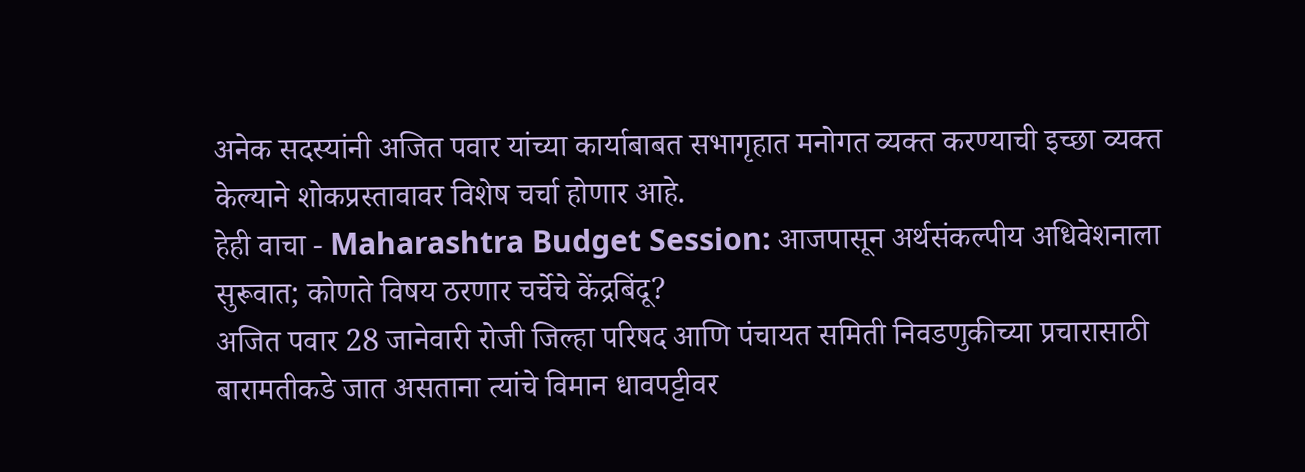अनेक सदस्यांनी अजित पवार यांच्या कार्याबाबत सभागृहात मनोगत व्यक्त करण्याची इच्छा व्यक्त केल्याने शोकप्रस्तावावर विशेष चर्चा होणार आहे.
हेही वाचा - Maharashtra Budget Session: आजपासून अर्थसंकल्पीय अधिवेशनाला सुरूवात; कोणते विषय ठरणार चर्चेचे केंद्रबिंदू?
अजित पवार 28 जानेवारी रोजी जिल्हा परिषद आणि पंचायत समिती निवडणुकीच्या प्रचारासाठी बारामतीकडे जात असताना त्यांचे विमान धावपट्टीवर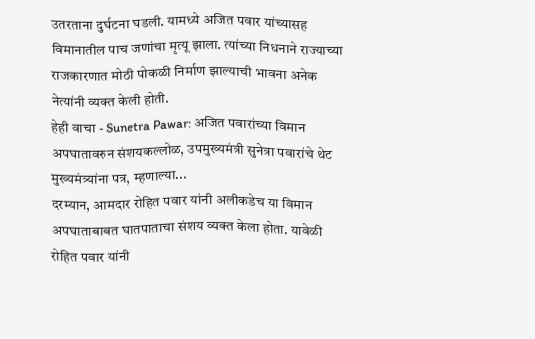उतरताना दुर्घटना घडली. यामध्ये अजित पवार यांच्यासह विमानातील पाच जणांचा मृत्यू झाला. त्यांच्या निधनाने राज्याच्या राजकारणात मोठी पोकळी निर्माण झाल्याची भावना अनेक नेत्यांनी व्यक्त केली होती.
हेही वाचा - Sunetra Pawar: अजित पवारांच्या विमान अपघातावरुन संशयकल्लोळ, उपमुख्यमंत्री सुनेत्रा पवारांचे थेट मुख्यमंत्र्यांना पत्र, म्हणाल्या...
दरम्यान, आमदार रोहित पवार यांनी अलीकडेच या विमान अपघाताबाबत घातपाताचा संशय व्यक्त केला होता. यावेळी रोहित पवार यांनी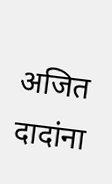अजित दादांना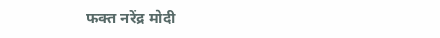फक्त नरेंद्र मोदी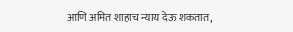आणि अमित शाहाच न्याय देऊ शकतात,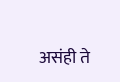असंही ते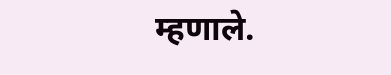म्हणाले.